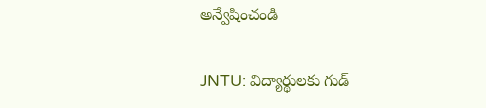అన్వేషించండి

JNTU: విద్యార్థులకు గుడ్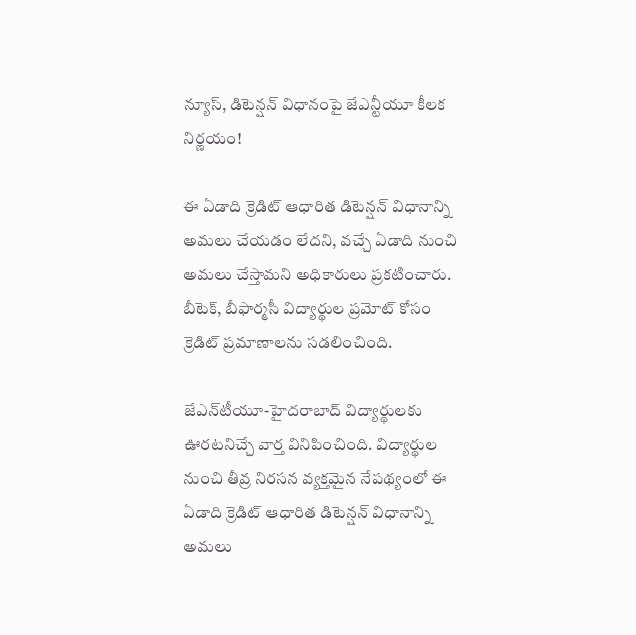న్యూస్, డిటెన్షన్ విధానంపై జేఎన్టీయూ కీలక నిర్ణయం!

ఈ ఏడాది క్రెడిట్ ఆధారిత డిటెన్షన్ విధానాన్ని అమలు చేయడం లేదని, వచ్చే ఏడాది నుంచి అమలు చేస్తామని అధికారులు ప్రకటించారు. బీటెక్, బీఫార్మసీ విద్యార్థుల ప్రమోట్ కోసం క్రెడిట్ ప్రమాణాలను సడలించింది.

జేఎన్‌టీయూ-హైదరాబాద్ విద్యార్థులకు ఊరటనిచ్చే వార్త వినిపించింది. విద్యార్థుల నుంచి తీవ్ర నిరసన వ్యక్తమైన నేపథ్యంలో ఈ ఏడాది క్రెడిట్ ఆధారిత డిటెన్షన్ విధానాన్ని అమలు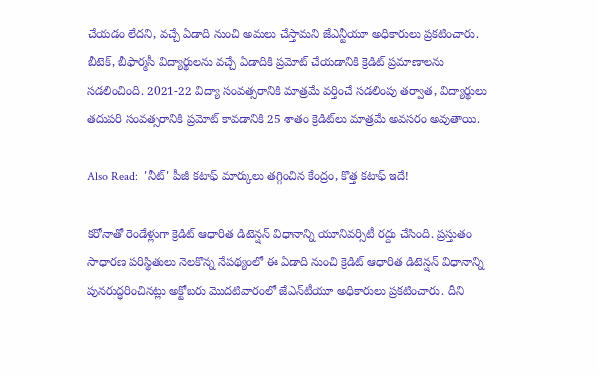చేయడం లేదని, వచ్చే ఏడాది నుంచి అమలు చేస్తామని జేఎన్టీయూ అధికారులు ప్రకటించారు. బీటెక్, బీఫార్మసీ విద్యార్థులను వచ్చే ఏడాదికి ప్రమోట్ చేయడానికి క్రెడిట్ ప్రమాణాలను సడలించింది. 2021-22 విద్యా సంవత్సరానికి మాత్రమే వర్తించే సడలింపు తర్వాత, విద్యార్థులు తదుపరి సంవత్సరానికి ప్రమోట్ కావడానికి 25 శాతం క్రెడిట్‌లు మాత్రమే అవసరం అవుతాయి.

Also Read:  'నీట్‌' పీజీ కటాఫ్‌ మార్కులు తగ్గించిన కేంద్రం, కొత్త కటాఫ్ ఇదే!

కరోనాతో రెండేళ్లుగా క్రెడిట్ ఆధారిత డిటెన్షన్ విధానాన్ని యూనివర్సిటీ రద్దు చేసింది. ప్రస్తుతం సాధారణ పరిస్థితులు నెలకొన్న నేపథ్యంలో ఈ ఏడాది నుంచి క్రెడిట్‌ ఆధారిత డిటెన్షన్‌ విధానాన్ని పునరుద్ధరించినట్లు అక్టోబరు మొదటివారంలో జేఎన్‌టీయూ అధికారులు ప్రకటించారు. దీని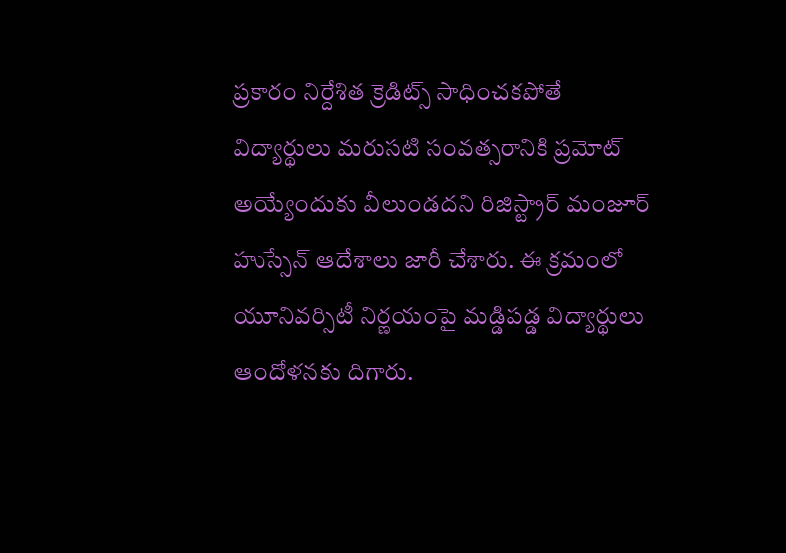ప్రకారం నిర్దేశిత క్రెడిట్స్‌ సాధించకపోతే విద్యార్థులు మరుసటి సంవత్సరానికి ప్రమోట్‌ అయ్యేందుకు వీలుండదని రిజిస్ట్రార్ మంజూర్ హుస్సేన్ ఆదేశాలు జారీ చేశారు. ఈ క్రమంలో యూనివర్సిటీ నిర్ణయంపై మడ్డిపడ్డ విద్యార్థులు ఆందోళనకు దిగారు.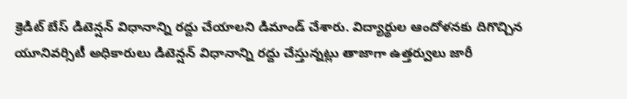క్రెడిట్ బేస్ డిటెన్షన్ విధానాన్ని రద్దు చేయాలని డిమాండ్ చేశారు. విద్యార్థుల ఆందోళనకు దిగొచ్చిన యూనివర్సిటీ అధికారులు డిటెన్షన్ విధానాన్ని రద్దు చేస్తున్నట్లు తాజాగా ఉత్తర్వులు జారీ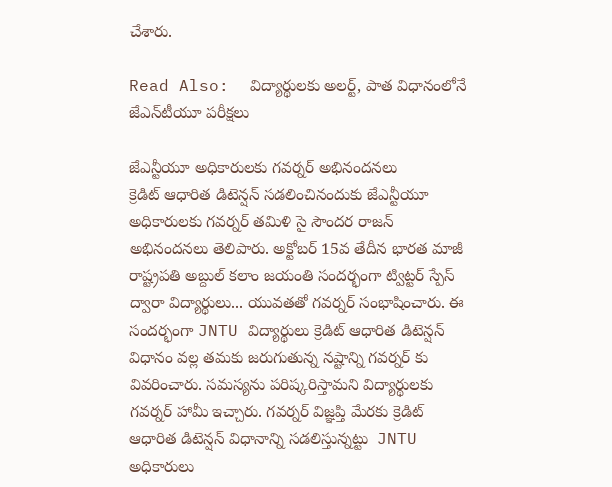చేశారు.

Read Also:  విద్యార్థులకు అలర్ట్, పాత విధానంలోనే జేఎన్‌టీయూ పరీక్షలు

జేఎన్టీయూ అధికారులకు గవర్నర్ అభినందనలు
క్రెడిట్ ఆధారిత డిటెన్షన్ సడలించినందుకు జేఎన్టీయూ అధికారులకు గవర్నర్ తమిళి సై సౌందర రాజన్ అభినందనలు తెలిపారు. అక్టోబర్ 15వ తేదీన భారత మాజీ రాష్ట్రపతి అబ్దుల్ కలాం జయంతి సందర్భంగా ట్విట్టర్ స్పేస్ ద్వారా విద్యార్థులు... యువతతో గవర్నర్ సంభాషించారు. ఈ సందర్భంగా JNTU విద్యార్థులు క్రెడిట్ ఆధారిత డిటెన్షన్ విధానం వల్ల తమకు జరుగుతున్న నష్టాన్ని గవర్నర్ కు వివరించారు. సమస్యను పరిష్కరిస్తామని విద్యార్థులకు గవర్నర్ హామీ ఇచ్చారు. గవర్నర్ విజ్ఞప్తి మేరకు క్రెడిట్ ఆధారిత డిటెన్షన్ విధానాన్ని సడలిస్తున్నట్టు  JNTU అధికారులు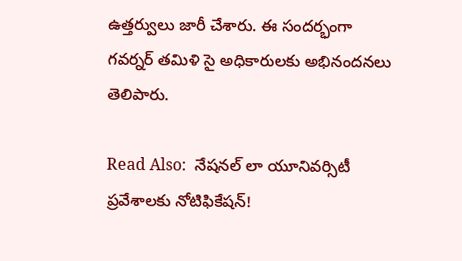ఉత్తర్వులు జారీ చేశారు. ఈ సందర్భంగా గవర్నర్ తమిళి సై అధికారులకు అభినందనలు తెలిపారు.

Read Also:  నేషనల్‌ లా యూనివర్సిటీ ప్రవేశాలకు నోటిఫికేషన్!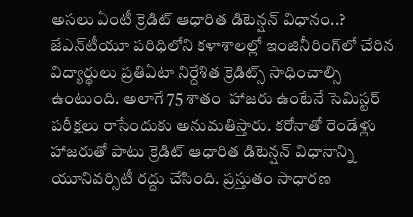అసలు ఏంటీ క్రెడిట్ ఆధారిత డిటెన్షన్ విధానం..?
జేఎన్‌టీయూ పరిధిలోని కళాశాలల్లో ఇంజినీరింగ్‌లో చేరిన విద్యార్థులు ప్రతిఏటా నిర్దేశిత క్రెడిట్స్ సాధించాల్సి ఉంటుంది. అలాగే 75 శాతం  హాజరు ఉంటేనే సెమిస్టర్ పరీక్షలు రాసేందుకు అనుమతిస్తారు. కరోనాతో రెండేళ్లు హాజరుతో పాటు క్రెడిట్ ఆధారిత డిటెన్షన్ విధానాన్ని యూనివర్సిటీ రద్దు చేసింది. ప్రస్తుతం సాధారణ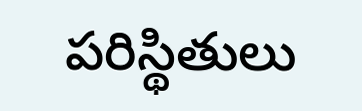పరిస్థితులు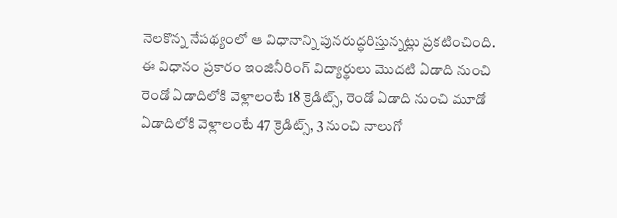నెలకొన్న నేపథ్యంలో ఆ విధానాన్ని పునరుద్ధరిస్తున్నట్లు ప్రకటించింది. ఈ విధానం ప్రకారం ఇంజినీరింగ్ విద్యార్థులు మొదటి ఏడాది నుంచి రెండో ఏడాదిలోకి వెళ్లాలంటే 18 క్రెడిట్స్, రెండో ఏడాది నుంచి మూడో ఏడాదిలోకి వెళ్లాలంటే 47 క్రెడిట్స్, 3 నుంచి నాలుగో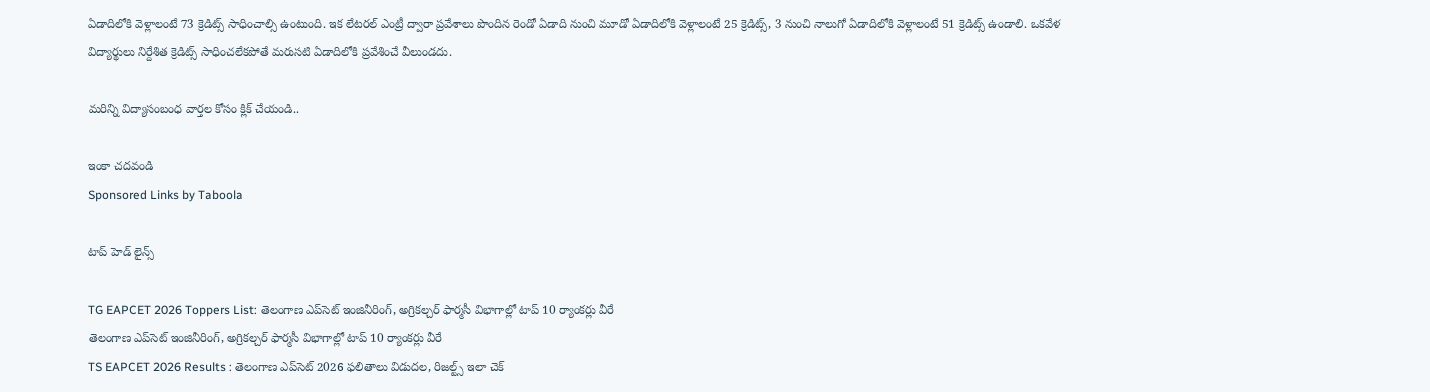ఏడాదిలోకి వెళ్లాలంటే 73 క్రెడిట్స్ సాధించాల్సి ఉంటుంది. ఇక లేటరల్ ఎంట్రీ ద్వారా ప్రవేశాలు పొందిన రెండో ఏడాది నుంచి మూడో ఏడాదిలోకి వెళ్లాలంటే 25 క్రెడిట్స్, 3 నుంచి నాలుగో ఏడాదిలోకి వెళ్లాలంటే 51 క్రెడిట్స్ ఉండాలి. ఒకవేళ విద్యార్థులు నిర్దేశిత క్రెడిట్స్ సాధించలేకపోతే మరుసటి ఏడాదిలోకి ప్రవేశించే వీలుండదు.

మరిన్ని విద్యాసంబంధ వార్తల కోసం క్లిక్ చేయండి..

ఇంకా చదవండి
Sponsored Links by Taboola

టాప్ హెడ్ లైన్స్

TG EAPCET 2026 Toppers List: తెలంగాణ ఎప్‌సెట్ ఇంజినీరింగ్, అగ్రికల్చర్ ఫార్మసీ విభాగాల్లో టాప్ 10 ర్యాంకర్లు వీరే
తెలంగాణ ఎప్‌సెట్ ఇంజినీరింగ్, అగ్రికల్చర్ ఫార్మసీ విభాగాల్లో టాప్ 10 ర్యాంకర్లు వీరే
TS EAPCET 2026 Results : తెలంగాణ ఎప్‌సెట్ 2026 ఫలితాలు విడుదల, రిజల్ట్స్ ఇలా చెక్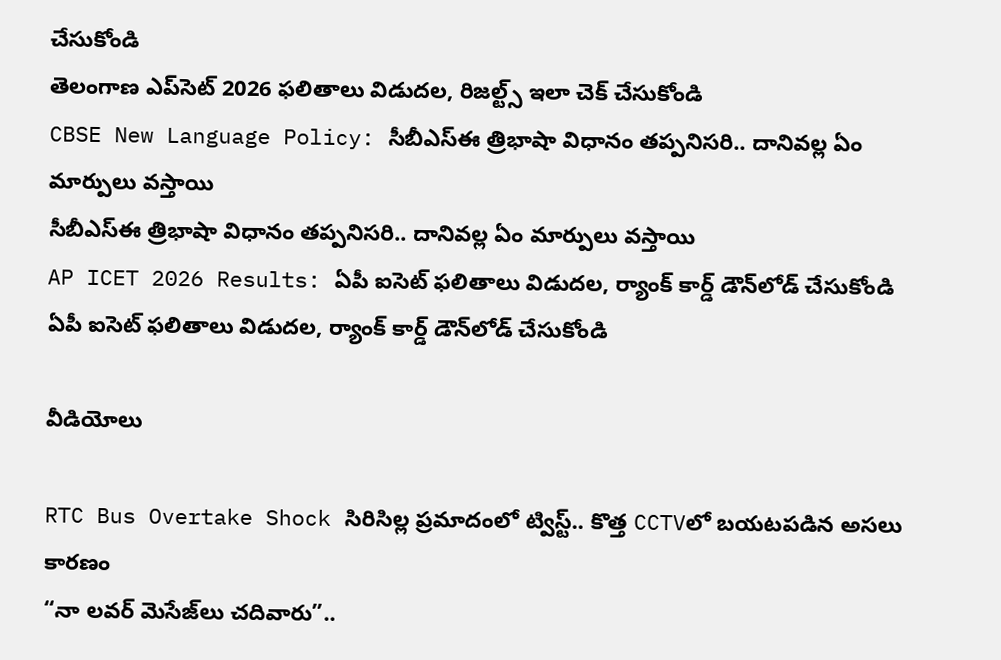చేసుకోండి
తెలంగాణ ఎప్‌సెట్ 2026 ఫలితాలు విడుదల, రిజల్ట్స్ ఇలా చెక్ చేసుకోండి
CBSE New Language Policy: సీబీఎస్ఈ త్రిభాషా విధానం తప్పనిసరి.. దానివల్ల ఏం మార్పులు వస్తాయి
సీబీఎస్ఈ త్రిభాషా విధానం తప్పనిసరి.. దానివల్ల ఏం మార్పులు వస్తాయి
AP ICET 2026 Results: ఏపీ ఐసెట్ ఫలితాలు విడుదల, ర్యాంక్ కార్డ్ డౌన్‌లోడ్ చేసుకోండి
ఏపీ ఐసెట్ ఫలితాలు విడుదల, ర్యాంక్ కార్డ్ డౌన్‌లోడ్ చేసుకోండి

వీడియోలు

RTC Bus Overtake Shock సిరిసిల్ల ప్రమాదంలో ట్విస్ట్.. కొత్త CCTVలో బయటపడిన అసలు కారణం
“నా లవర్ మెసేజ్‌లు చదివారు”..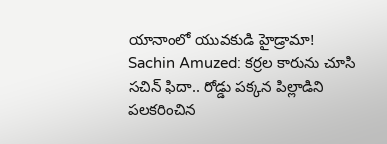యానాంలో యువకుడి హైడ్రామా!
Sachin Amuzed: కర్రల కారును చూసి సచిన్ ఫిదా.. రోడ్డు పక్కన పిల్లాడిని పలకరించిన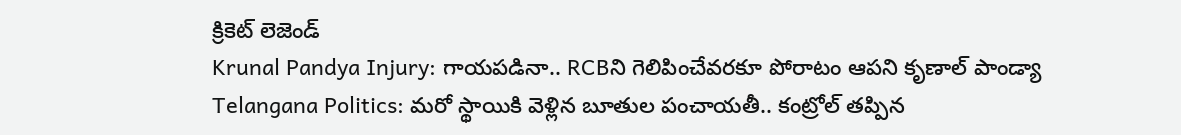క్రికెట్ లెజెండ్
Krunal Pandya Injury: గాయపడినా.. RCBని గెలిపించేవరకూ పోరాటం ఆపని కృణాల్ పాండ్యా
Telangana Politics: మరో స్థాయికి వెళ్లిన బూతుల పంచాయతీ.. కంట్రోల్ తప్పిన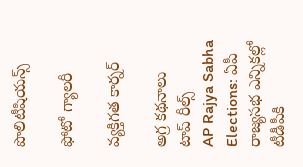పొలిటీషియన్స్

ఫోటో గ్యాలరీ

వ్యక్తిగత కార్నర్

అగ్ర కథనాలు
టాప్ రీల్స్
AP Rajya Sabha Elections: ఏపీ రాజ్యసభ ఎన్నికల్లో టీడీపీకి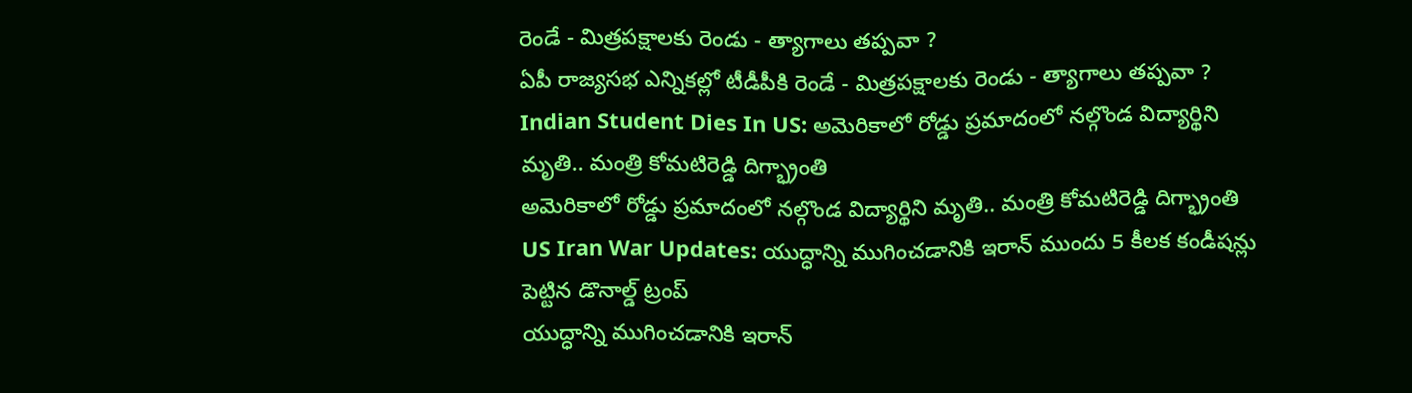రెండే - మిత్రపక్షాలకు రెండు - త్యాగాలు తప్పవా ?
ఏపీ రాజ్యసభ ఎన్నికల్లో టీడీపీకి రెండే - మిత్రపక్షాలకు రెండు - త్యాగాలు తప్పవా ?
Indian Student Dies In US: అమెరికాలో రోడ్డు ప్రమాదంలో నల్గొండ విద్యార్థిని మృతి.. మంత్రి కోమటిరెడ్డి దిగ్భ్రాంతి
అమెరికాలో రోడ్డు ప్రమాదంలో నల్గొండ విద్యార్థిని మృతి.. మంత్రి కోమటిరెడ్డి దిగ్భ్రాంతి
US Iran War Updates: యుద్ధాన్ని ముగించడానికి ఇరాన్ ముందు 5 కీలక కండీషన్లు పెట్టిన డొనాల్డ్ ట్రంప్
యుద్ధాన్ని ముగించడానికి ఇరాన్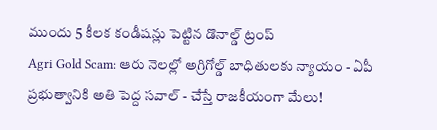ముందు 5 కీలక కండీషన్లు పెట్టిన డొనాల్డ్ ట్రంప్
Agri Gold Scam: ఆరు నెలల్లో అగ్రిగోల్డ్ బాధితులకు న్యాయం - ఏపీ ప్రభుత్వానికి అతి పెద్ద సవాల్ - చేస్తే రాజకీయంగా మేలు!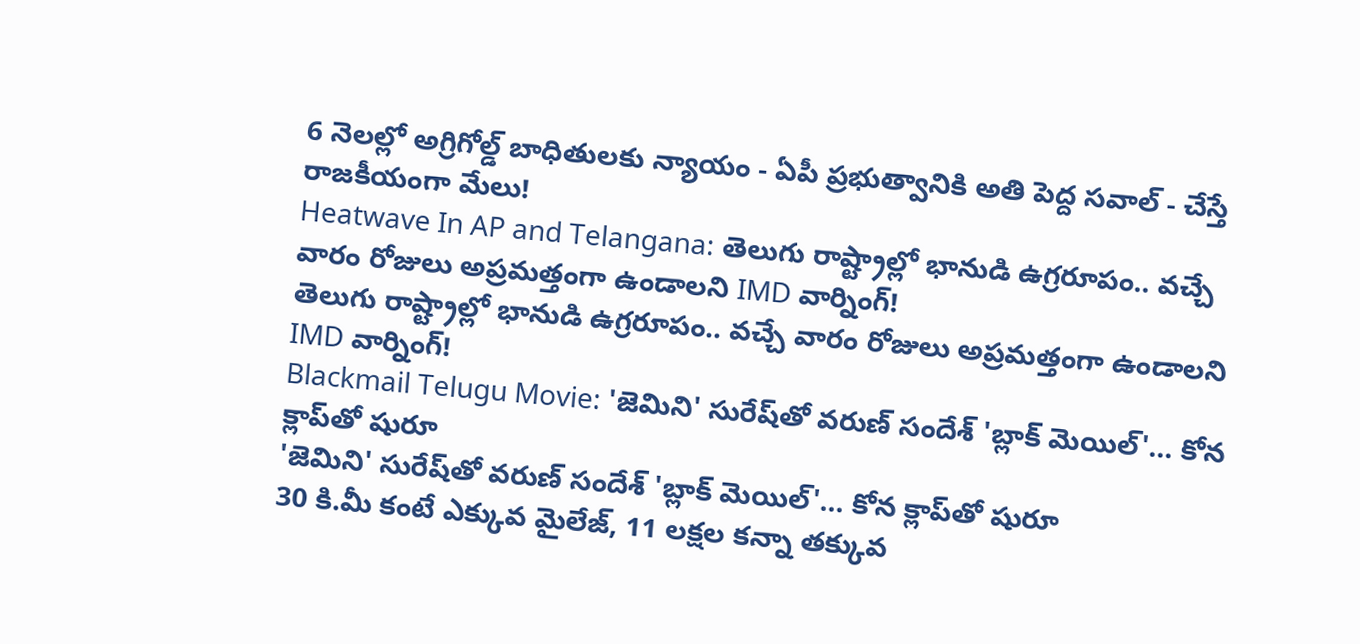6 నెలల్లో అగ్రిగోల్డ్ బాధితులకు న్యాయం - ఏపీ ప్రభుత్వానికి అతి పెద్ద సవాల్ - చేస్తే రాజకీయంగా మేలు!
Heatwave In AP and Telangana: తెలుగు రాష్ట్రాల్లో భానుడి ఉగ్రరూపం.. వచ్చే వారం రోజులు అప్రమత్తంగా ఉండాలని IMD వార్నింగ్!
తెలుగు రాష్ట్రాల్లో భానుడి ఉగ్రరూపం.. వచ్చే వారం రోజులు అప్రమత్తంగా ఉండాలని IMD వార్నింగ్!
Blackmail Telugu Movie: 'జెమిని' సురేష్‌తో వరుణ్ సందేశ్ 'బ్లాక్ మెయిల్'... కోన క్లాప్‌తో షురూ
'జెమిని' సురేష్‌తో వరుణ్ సందేశ్ 'బ్లాక్ మెయిల్'... కోన క్లాప్‌తో షురూ
30 కి.మీ కంటే ఎక్కువ మైలేజ్, 11 లక్షల కన్నా తక్కువ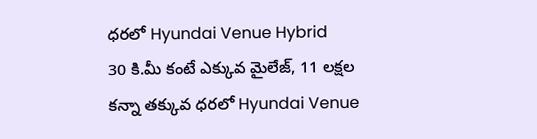ధరలో Hyundai Venue Hybrid
30 కి.మీ కంటే ఎక్కువ మైలేజ్, 11 లక్షల కన్నా తక్కువ ధరలో Hyundai Venue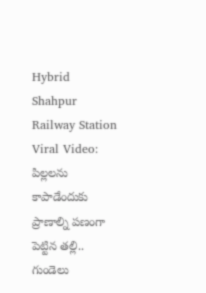Hybrid
Shahpur Railway Station Viral Video: పిల్లలను కాపాడేందుకు ప్రాణాల్ని పణంగా పెట్టిన తల్లి.. గుండెలు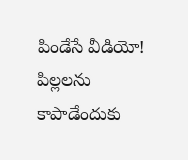పిండేసే వీడియో!
పిల్లలను కాపాడేందుకు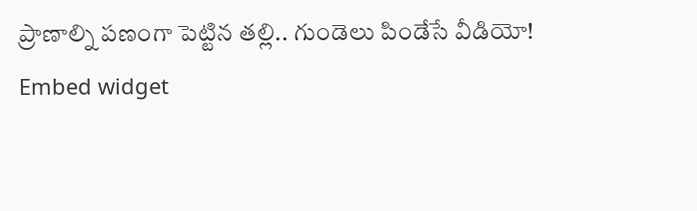ప్రాణాల్ని పణంగా పెట్టిన తల్లి.. గుండెలు పిండేసే వీడియో!
Embed widget